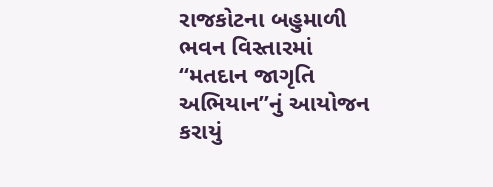રાજકોટના બહુમાળી ભવન વિસ્તારમાં “મતદાન જાગૃતિ અભિયાન”નું આયોજન કરાયું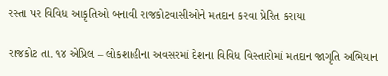રસ્તા પર વિવિધ આકૃતિઓ બનાવી રાજકોટવાસીઓને મતદાન કરવા પ્રેરિત કરાયા

રાજકોટ તા. ૧૪ એપ્રિલ – લોકશાહીના અવસરમાં દેશના વિવિધ વિસ્તારોમાં મતદાન જાગૃતિ અભિયાન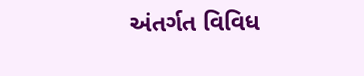અંતર્ગત વિવિધ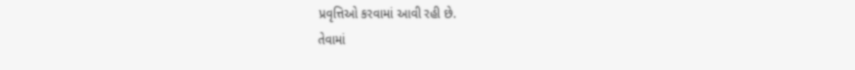પ્રવૃત્તિઓ કરવામાં આવી રહી છે.
તેવામાં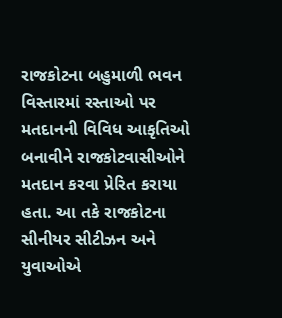રાજકોટના બહુમાળી ભવન વિસ્તારમાં રસ્તાઓ પર મતદાનની વિવિધ આકૃતિઓ બનાવીને રાજકોટવાસીઓને મતદાન કરવા પ્રેરિત કરાયા હતા. આ તકે રાજકોટના સીનીયર સીટીઝન અને યુવાઓએ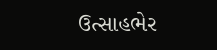ઉત્સાહભેર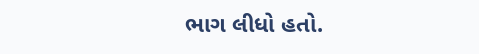ભાગ લીધો હતો.